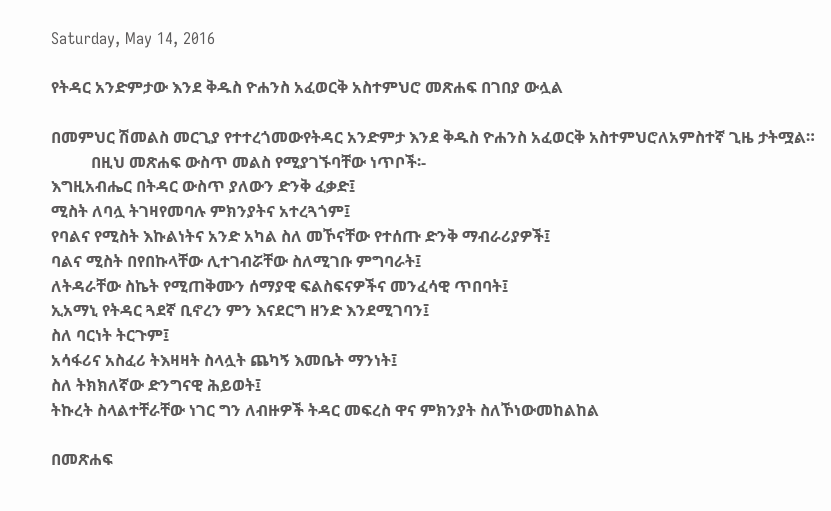Saturday, May 14, 2016

የትዳር አንድምታው እንደ ቅዱስ ዮሐንስ አፈወርቅ አስተምህሮ መጽሐፍ በገበያ ውሏል

በመምህር ሽመልስ መርጊያ የተተረጎመውየትዳር አንድምታ እንደ ቅዱስ ዮሐንስ አፈወርቅ አስተምህሮለአምስተኛ ጊዜ ታትሟል።
          በዚህ መጽሐፍ ውስጥ መልስ የሚያገኙባቸው ነጥቦች፡-
እግዚአብሔር በትዳር ውስጥ ያለውን ድንቅ ፈቃድ፤
ሚስት ለባሏ ትገዛየመባሉ ምክንያትና አተረጓጎም፤
የባልና የሚስት እኩልነትና አንድ አካል ስለ መኾናቸው የተሰጡ ድንቅ ማብራሪያዎች፤
ባልና ሚስት በየበኩላቸው ሊተገብሯቸው ስለሚገቡ ምግባራት፤
ለትዳራቸው ስኬት የሚጠቅሙን ሰማያዊ ፍልስፍናዎችና መንፈሳዊ ጥበባት፤
ኢአማኒ የትዳር ጓደኛ ቢኖረን ምን እናደርግ ዘንድ እንደሚገባን፤
ስለ ባርነት ትርጉም፤
አሳፋሪና አስፈሪ ትእዛዛት ስላሏት ጨካኝ እመቤት ማንነት፤
ስለ ትክክለኛው ድንግናዊ ሕይወት፤
ትኩረት ስላልተቸራቸው ነገር ግን ለብዙዎች ትዳር መፍረስ ዋና ምክንያት ስለኾነውመከልከል

በመጽሐፍ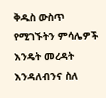ቅዱስ ውስጥ የሚገኙትን ምሳሌዎች እንዴት መረዳት እንዳለብንና ስለ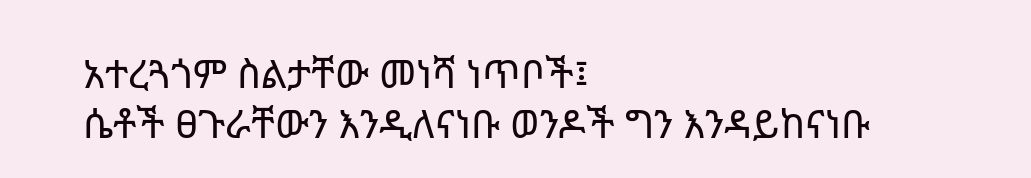አተረጓጎም ስልታቸው መነሻ ነጥቦች፤
ሴቶች ፀጉራቸውን እንዲለናነቡ ወንዶች ግን እንዳይከናነቡ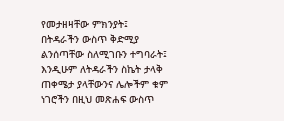የመታዘዛቸው ምክንያት፤
በትዳራችን ውስጥ ቅድሚያ ልንሰጣቸው ስለሚገቡን ተግባራት፤
እንዲሁም ለትዳራችን ስኬት ታላቅ ጠቀሜታ ያላቸውንና ሌሎችም ቁም ነገሮችን በዚህ መጽሐፍ ውስጥ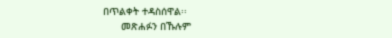በጥልቀት ተዳስሰዋል፡፡
      መጽሐፉን በኹሉም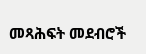መጻሕፍት መደብሮች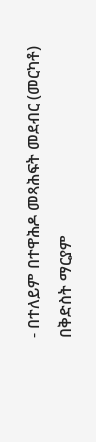- በተለይም በተዋሕዶ መጻሕፍት መደብር (መርካቶ) በቅድስት ማርያም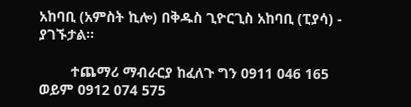አከባቢ (አምስት ኪሎ) በቅዱስ ጊዮርጊስ አከባቢ (ፒያሳ) - ያገኙታል፡፡

        ተጨማሪ ማብራርያ ከፈለጉ ግን 0911 046 165 ወይም 0912 074 575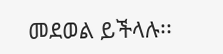መደወል ይችላሉ፡፡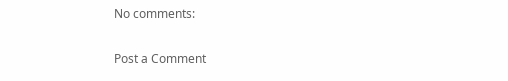No comments:

Post a Comment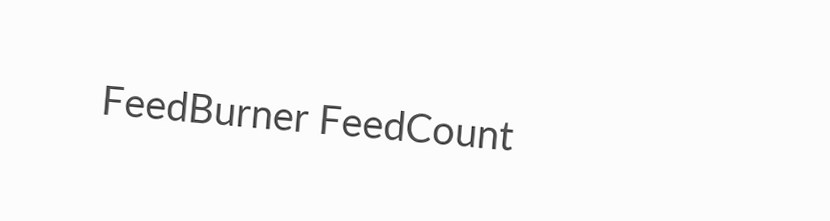FeedBurner FeedCount